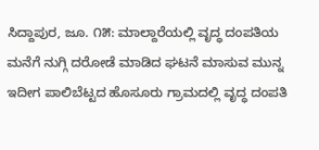ಸಿದ್ದಾಪುರ, ಜೂ. ೧೫: ಮಾಲ್ದಾರೆಯಲ್ಲಿ ವೃದ್ಧ ದಂಪತಿಯ ಮನೆಗೆ ನುಗ್ಗಿ ದರೋಡೆ ಮಾಡಿದ ಘಟನೆ ಮಾಸುವ ಮುನ್ನ ಇದೀಗ ಪಾಲಿಬೆಟ್ಟದ ಹೊಸೂರು ಗ್ರಾಮದಲ್ಲಿ ವೃದ್ಧ ದಂಪತಿ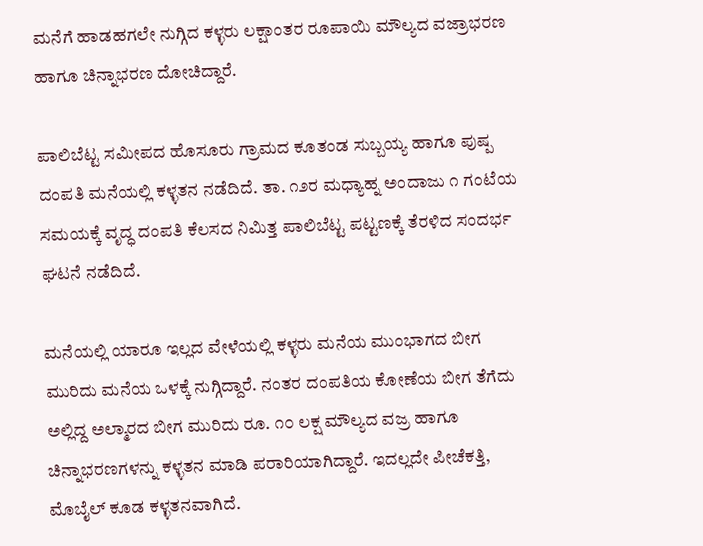ಮನೆಗೆ ಹಾಡಹಗಲೇ ನುಗ್ಗಿದ ಕಳ್ಳರು ಲಕ್ಷಾಂತರ ರೂಪಾಯಿ ಮೌಲ್ಯದ ವಜ್ರಾಭರಣ ಹಾಗೂ ಚಿನ್ನಾಭರಣ ದೋಚಿದ್ದಾರೆ.

ಪಾಲಿಬೆಟ್ಟ ಸಮೀಪದ ಹೊಸೂರು ಗ್ರಾಮದ ಕೂತಂಡ ಸುಬ್ಬಯ್ಯ ಹಾಗೂ ಪುಷ್ಪ ದಂಪತಿ ಮನೆಯಲ್ಲಿ ಕಳ್ಳತನ ನಡೆದಿದೆ. ತಾ. ೧೨ರ ಮಧ್ಯಾಹ್ನ ಅಂದಾಜು ೧ ಗಂಟೆಯ ಸಮಯಕ್ಕೆ ವೃದ್ಧ ದಂಪತಿ ಕೆಲಸದ ನಿಮಿತ್ತ ಪಾಲಿಬೆಟ್ಟ ಪಟ್ಟಣಕ್ಕೆ ತೆರಳಿದ ಸಂದರ್ಭ ಘಟನೆ ನಡೆದಿದೆ.

ಮನೆಯಲ್ಲಿ ಯಾರೂ ಇಲ್ಲದ ವೇಳೆಯಲ್ಲಿ ಕಳ್ಳರು ಮನೆಯ ಮುಂಭಾಗದ ಬೀಗ ಮುರಿದು ಮನೆಯ ಒಳಕ್ಕೆ ನುಗ್ಗಿದ್ದಾರೆ. ನಂತರ ದಂಪತಿಯ ಕೋಣೆಯ ಬೀಗ ತೆಗೆದು ಅಲ್ಲಿದ್ದ ಅಲ್ಮಾರದ ಬೀಗ ಮುರಿದು ರೂ. ೧೦ ಲಕ್ಷ ಮೌಲ್ಯದ ವಜ್ರ ಹಾಗೂ ಚಿನ್ನಾಭರಣಗಳನ್ನು ಕಳ್ಳತನ ಮಾಡಿ ಪರಾರಿಯಾಗಿದ್ದಾರೆ. ಇದಲ್ಲದೇ ಪೀಚೆಕತ್ತಿ, ಮೊಬೈಲ್ ಕೂಡ ಕಳ್ಳತನವಾಗಿದೆ.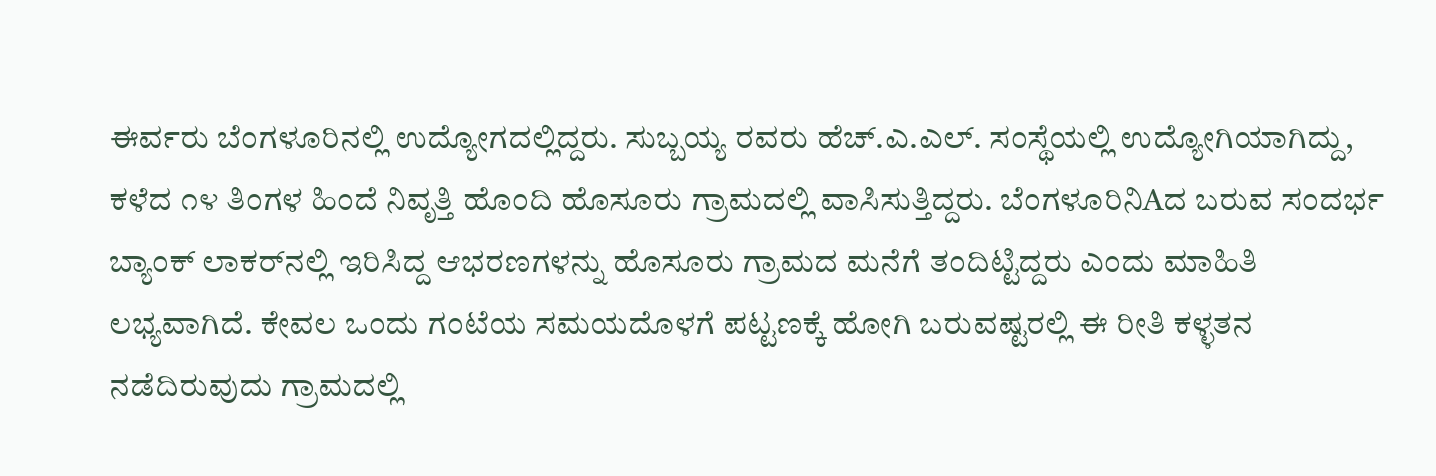ಈರ್ವರು ಬೆಂಗಳೂರಿನಲ್ಲಿ ಉದ್ಯೋಗದಲ್ಲಿದ್ದರು. ಸುಬ್ಬಯ್ಯ ರವರು ಹೆಚ್.ಎ.ಎಲ್. ಸಂಸ್ಥೆಯಲ್ಲಿ ಉದ್ಯೋಗಿಯಾಗಿದ್ದು, ಕಳೆದ ೧೪ ತಿಂಗಳ ಹಿಂದೆ ನಿವೃತ್ತಿ ಹೊಂದಿ ಹೊಸೂರು ಗ್ರಾಮದಲ್ಲಿ ವಾಸಿಸುತ್ತಿದ್ದರು. ಬೆಂಗಳೂರಿನಿAದ ಬರುವ ಸಂದರ್ಭ ಬ್ಯಾಂಕ್ ಲಾಕರ್‌ನಲ್ಲಿ ಇರಿಸಿದ್ದ ಆಭರಣಗಳನ್ನು ಹೊಸೂರು ಗ್ರಾಮದ ಮನೆಗೆ ತಂದಿಟ್ಟಿದ್ದರು ಎಂದು ಮಾಹಿತಿ ಲಭ್ಯವಾಗಿದೆ. ಕೇವಲ ಒಂದು ಗಂಟೆಯ ಸಮಯದೊಳಗೆ ಪಟ್ಟಣಕ್ಕೆ ಹೋಗಿ ಬರುವಷ್ಟರಲ್ಲಿ ಈ ರೀತಿ ಕಳ್ಳತನ ನಡೆದಿರುವುದು ಗ್ರಾಮದಲ್ಲಿ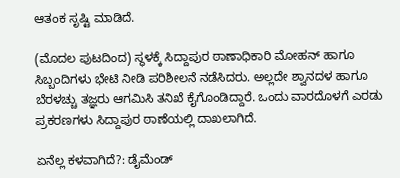ಆತಂಕ ಸೃಷ್ಟಿ ಮಾಡಿದೆ.

(ಮೊದಲ ಪುಟದಿಂದ) ಸ್ಥಳಕ್ಕೆ ಸಿದ್ದಾಪುರ ಠಾಣಾಧಿಕಾರಿ ಮೋಹನ್ ಹಾಗೂ ಸಿಬ್ಬಂದಿಗಳು ಭೇಟಿ ನೀಡಿ ಪರಿಶೀಲನೆ ನಡೆಸಿದರು. ಅಲ್ಲದೇ ಶ್ವಾನದಳ ಹಾಗೂ ಬೆರಳಚ್ಚು ತಜ್ಞರು ಆಗಮಿಸಿ ತನಿಖೆ ಕೈಗೊಂಡಿದ್ದಾರೆ. ಒಂದು ವಾರದೊಳಗೆ ಎರಡು ಪ್ರಕರಣಗಳು ಸಿದ್ದಾಪುರ ಠಾಣೆಯಲ್ಲಿ ದಾಖಲಾಗಿದೆ.

ಏನೆಲ್ಲ ಕಳವಾಗಿದೆ?: ಡೈಮೆಂಡ್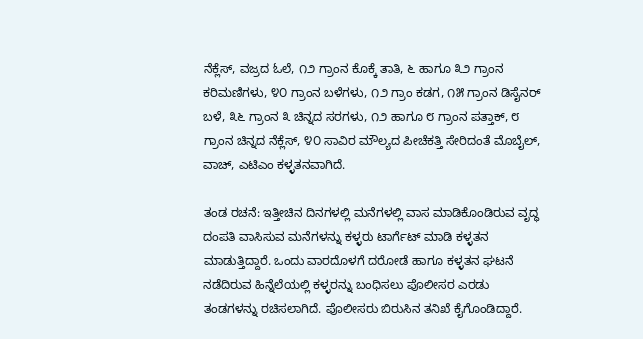ನೆಕ್ಲೆಸ್, ವಜ್ರದ ಓಲೆ, ೧೨ ಗ್ರಾಂನ ಕೊಕ್ಕೆ ತಾತಿ, ೬ ಹಾಗೂ ೩೨ ಗ್ರಾಂನ ಕರಿಮಣಿಗಳು, ೪೦ ಗ್ರಾಂನ ಬಳೆಗಳು, ೧೨ ಗ್ರಾಂ ಕಡಗ, ೧೫ ಗ್ರಾಂನ ಡಿಸೈನರ್ ಬಳೆ, ೩೬ ಗ್ರಾಂನ ೩ ಚಿನ್ನದ ಸರಗಳು, ೧೨ ಹಾಗೂ ೮ ಗ್ರಾಂನ ಪತ್ತಾಕ್, ೮ ಗ್ರಾಂನ ಚಿನ್ನದ ನೆಕ್ಲೆಸ್, ೪೦ ಸಾವಿರ ಮೌಲ್ಯದ ಪೀಚೆಕತ್ತಿ ಸೇರಿದಂತೆ ಮೊಬೈಲ್, ವಾಚ್, ಎಟಿಎಂ ಕಳ್ಳತನವಾಗಿದೆ.

ತಂಡ ರಚನೆ: ಇತ್ತೀಚಿನ ದಿನಗಳಲ್ಲಿ ಮನೆಗಳಲ್ಲಿ ವಾಸ ಮಾಡಿಕೊಂಡಿರುವ ವೃದ್ಧ ದಂಪತಿ ವಾಸಿಸುವ ಮನೆಗಳನ್ನು ಕಳ್ಳರು ಟಾರ್ಗೆಟ್ ಮಾಡಿ ಕಳ್ಳತನ ಮಾಡುತ್ತಿದ್ದಾರೆ. ಒಂದು ವಾರದೊಳಗೆ ದರೋಡೆ ಹಾಗೂ ಕಳ್ಳತನ ಘಟನೆ ನಡೆದಿರುವ ಹಿನ್ನೆಲೆಯಲ್ಲಿ ಕಳ್ಳರನ್ನು ಬಂಧಿಸಲು ಪೊಲೀಸರ ಎರಡು ತಂಡಗಳನ್ನು ರಚಿಸಲಾಗಿದೆ. ಪೊಲೀಸರು ಬಿರುಸಿನ ತನಿಖೆ ಕೈಗೊಂಡಿದ್ದಾರೆ.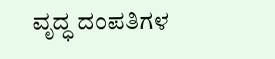ವೃದ್ಧ ದಂಪತಿಗಳ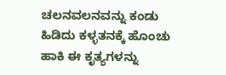ಚಲನವಲನವನ್ನು ಕಂಡು ಹಿಡಿದು ಕಳ್ಳತನಕ್ಕೆ ಹೊಂಚು ಹಾಕಿ ಈ ಕೃತ್ಯಗಳನ್ನು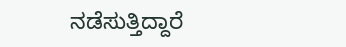ನಡೆಸುತ್ತಿದ್ದಾರೆ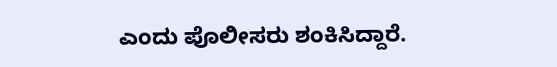ಎಂದು ಪೊಲೀಸರು ಶಂಕಿಸಿದ್ದಾರೆ.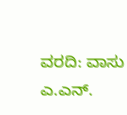ವರದಿ: ವಾಸು ಎ.ಎನ್.